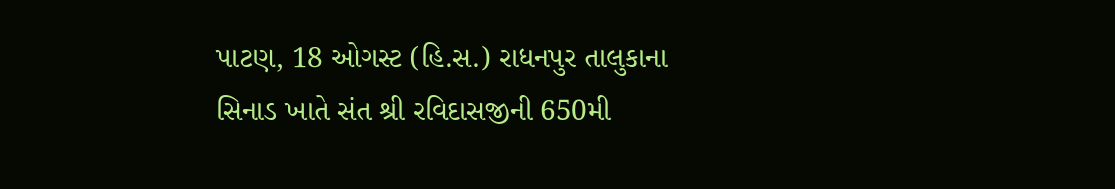પાટણ, 18 ઓગસ્ટ (હિ.સ.) રાધનપુર તાલુકાના સિનાડ ખાતે સંત શ્રી રવિદાસજીની 650મી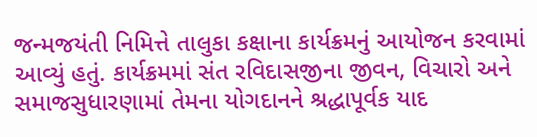જન્મજયંતી નિમિત્તે તાલુકા કક્ષાના કાર્યક્રમનું આયોજન કરવામાં આવ્યું હતું. કાર્યક્રમમાં સંત રવિદાસજીના જીવન, વિચારો અને સમાજસુધારણામાં તેમના યોગદાનને શ્રદ્ધાપૂર્વક યાદ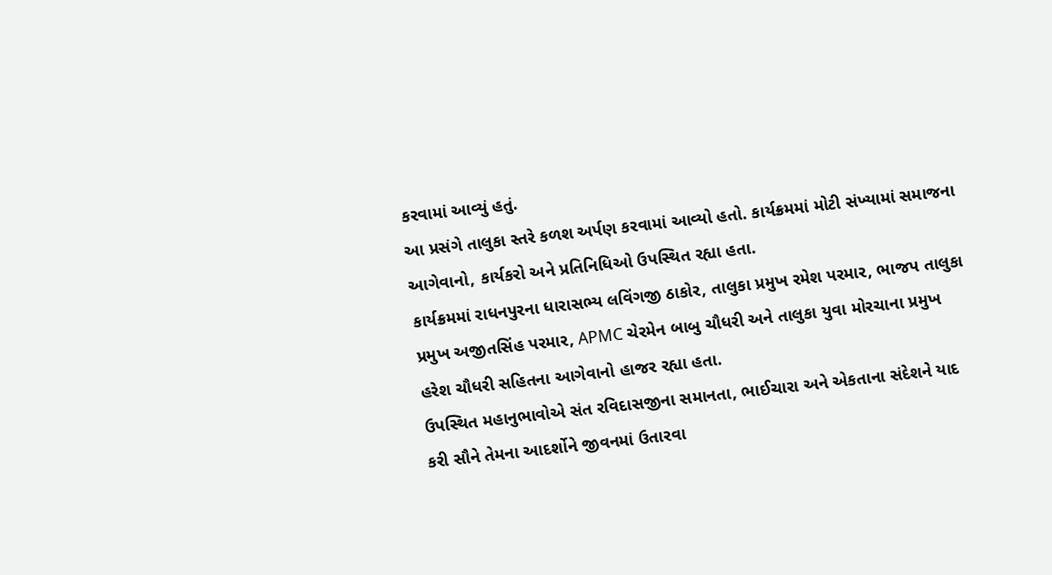કરવામાં આવ્યું હતું.
આ પ્રસંગે તાલુકા સ્તરે કળશ અર્પણ કરવામાં આવ્યો હતો. કાર્યક્રમમાં મોટી સંખ્યામાં સમાજના આગેવાનો, કાર્યકરો અને પ્રતિનિધિઓ ઉપસ્થિત રહ્યા હતા.
કાર્યક્રમમાં રાધનપુરના ધારાસભ્ય લવિંગજી ઠાકોર, તાલુકા પ્રમુખ રમેશ પરમાર, ભાજપ તાલુકા પ્રમુખ અજીતસિંહ પરમાર, APMC ચેરમેન બાબુ ચૌધરી અને તાલુકા યુવા મોરચાના પ્રમુખ હરેશ ચૌધરી સહિતના આગેવાનો હાજર રહ્યા હતા.
ઉપસ્થિત મહાનુભાવોએ સંત રવિદાસજીના સમાનતા, ભાઈચારા અને એકતાના સંદેશને યાદ કરી સૌને તેમના આદર્શોને જીવનમાં ઉતારવા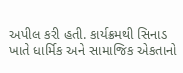અપીલ કરી હતી. કાર્યક્રમથી સિનાડ ખાતે ધાર્મિક અને સામાજિક એકતાનો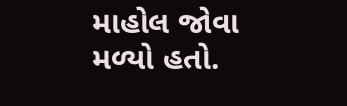માહોલ જોવા મળ્યો હતો.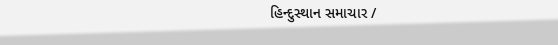હિન્દુસ્થાન સમાચાર /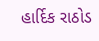હાર્દિક રાઠોડ